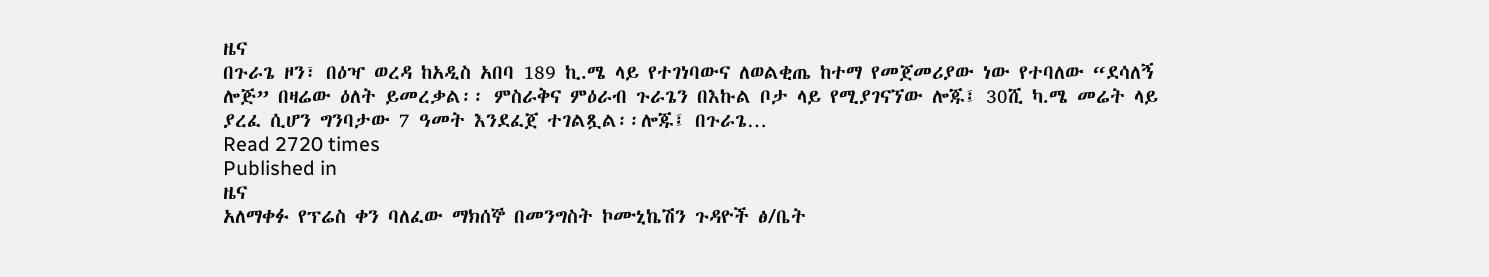ዜና
በጉራጌ ዞን፣ በዕዣ ወረዳ ከአዲስ አበባ 189 ኪ.ሜ ላይ የተገነባውና ለወልቂጤ ከተማ የመጀመሪያው ነው የተባለው “ደሳለኝ ሎጅ” በዛሬው ዕለት ይመረቃል፡፡ ምስራቅና ምዕራብ ጉራጌን በእኩል ቦታ ላይ የሚያገናኘው ሎጁ፤ 30ሺ ካ.ሜ መሬት ላይ ያረፈ ሲሆን ግንባታው 7 ዓመት እንደፈጀ ተገልጿል፡፡ሎጁ፤ በጉራጌ…
Read 2720 times
Published in
ዜና
አለማቀፉ የፕሬስ ቀን ባለፈው ማክሰኞ በመንግስት ኮሙኒኬሽን ጉዳዮች ፅ/ቤት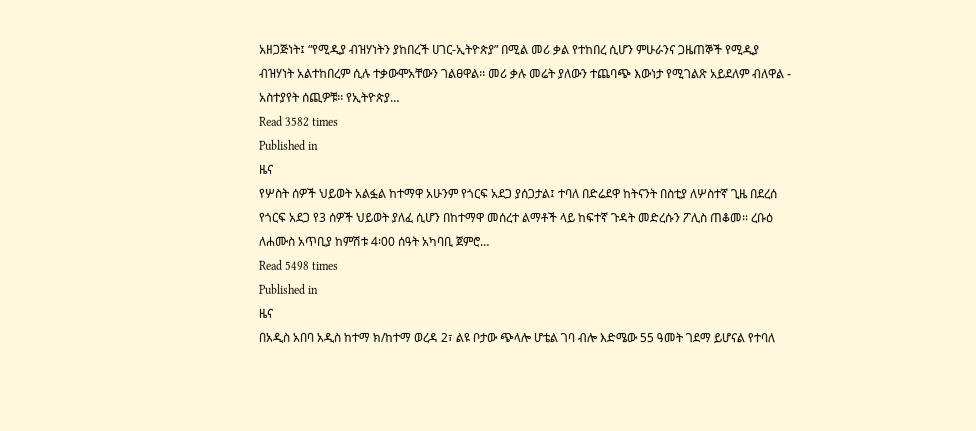አዘጋጅነት፤ “የሚዲያ ብዝሃነትን ያከበረች ሀገር-ኢትዮጵያ” በሚል መሪ ቃል የተከበረ ሲሆን ምሁራንና ጋዜጠኞች የሚዲያ ብዝሃነት አልተከበረም ሲሉ ተቃውሞአቸውን ገልፀዋል፡፡ መሪ ቃሉ መሬት ያለውን ተጨባጭ እውነታ የሚገልጽ አይደለም ብለዋል - አስተያየት ሰጪዎቹ፡፡ የኢትዮጵያ…
Read 3582 times
Published in
ዜና
የሦስት ሰዎች ህይወት አልፏል ከተማዋ አሁንም የጎርፍ አደጋ ያሰጋታል፤ ተባለ በድሬደዋ ከትናንት በስቲያ ለሦስተኛ ጊዜ በደረሰ የጎርፍ አደጋ የ3 ሰዎች ህይወት ያለፈ ሲሆን በከተማዋ መሰረተ ልማቶች ላይ ከፍተኛ ጉዳት መድረሱን ፖሊስ ጠቆመ፡፡ ረቡዕ ለሐሙስ አጥቢያ ከምሽቱ 4፡00 ሰዓት አካባቢ ጀምሮ…
Read 5498 times
Published in
ዜና
በአዲስ አበባ አዲስ ከተማ ክ/ከተማ ወረዳ 2፣ ልዩ ቦታው ጭላሎ ሆቴል ገባ ብሎ እድሜው 55 ዓመት ገደማ ይሆናል የተባለ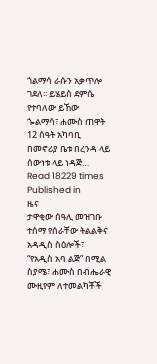ጎልማሳ ራሱን አቃጥሎ ገደለ፡፡ ይሄይስ ደምሴ የተባለው ይኸው ጐልማሳ፣ ሐሙስ ጠዋት 12 ሰዓት አካባቢ በመኖሪያ ቤቱ በረንዳ ላይ ሰውነቱ ላይ ነዳጅ…
Read 18229 times
Published in
ዜና
ታዋቂው ሰዓሊ መዝገቡ ተሰማ የሰራቸው ትልልቅና አዳዲስ ስዕሎች፣ “የአዲስ አባ ልጅ” በሚል ስያሜ፣ ሐሙስ በብሔራዊ ሙዚየም ለተመልካቾች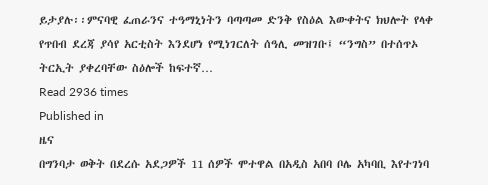ይታያሉ፡፡ምናባዊ ፈጠራንና ተዓማኒነትን ባጣጣመ ድንቅ የስዕል እውቀትና ክህሎት የላቀ የጥበብ ደረጃ ያሳየ አርቲስት እንደሆነ የሚነገርለት ሰዓሊ መዝገቡ፤ “ንግስ” በተሰጥኦ ትርኢት ያቀረባቸው ስዕሎች ከፍተኛ…
Read 2936 times
Published in
ዜና
በግንባታ ወቅት በደረሱ አደጋዎች 11 ሰዎች ሞተዋል በአዲስ አበባ ቦሌ አካባቢ እየተገነባ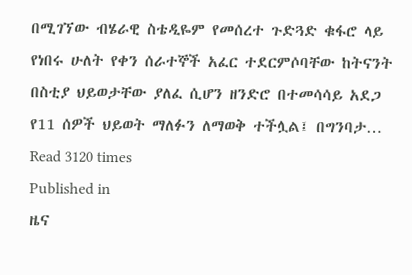በሚገኘው ብሄራዊ ስቴዲዬም የመሰረተ ጉድጓድ ቁፋሮ ላይ የነበሩ ሁለት የቀን ሰራተኞች አፈር ተደርምሶባቸው ከትናንት በስቲያ ህይወታቸው ያለፈ ሲሆን ዘንድሮ በተመሳሳይ አደጋ የ11 ሰዎች ህይወት ማለፉን ለማወቅ ተችሏል፤ በግንባታ…
Read 3120 times
Published in
ዜና